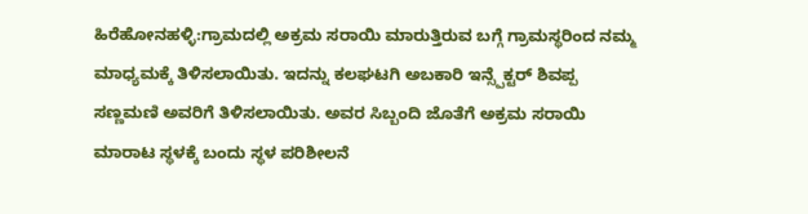ಹಿರೆಹೋನಹಳ್ಳಿ:ಗ್ರಾಮದಲ್ಲಿ ಅಕ್ರಮ ಸರಾಯಿ ಮಾರುತ್ತಿರುವ ಬಗ್ಗೆ ಗ್ರಾಮಸ್ಥರಿಂದ ನಮ್ಮ ಮಾಧ್ಯಮಕ್ಕೆ ತಿಳಿಸಲಾಯಿತು. ಇದನ್ನು ಕಲಘಟಗಿ ಅಬಕಾರಿ ಇನ್ಸ್ಪೆಕ್ಟರ್ ಶಿವಪ್ಪ ಸಣ್ಣಮಣಿ ಅವರಿಗೆ ತಿಳಿಸಲಾಯಿತು. ಅವರ ಸಿಬ್ಬಂದಿ ಜೊತೆಗೆ ಅಕ್ರಮ ಸರಾಯಿ ಮಾರಾಟ ಸ್ಥಳಕ್ಕೆ ಬಂದು ಸ್ಥಳ ಪರಿಶೀಲನೆ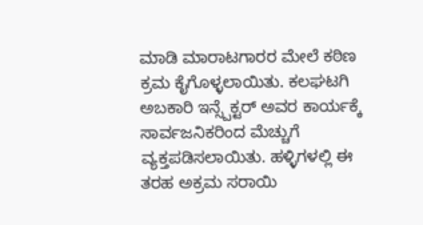ಮಾಡಿ ಮಾರಾಟಗಾರರ ಮೇಲೆ ಕಠಿಣ ಕ್ರಮ ಕೈಗೊಳ್ಳಲಾಯಿತು. ಕಲಘಟಗಿ ಅಬಕಾರಿ ಇನ್ಸ್ಪೆಕ್ಟರ್ ಅವರ ಕಾರ್ಯಕ್ಕೆ ಸಾರ್ವಜನಿಕರಿಂದ ಮೆಚ್ಚುಗೆ ವ್ಯಕ್ತಪಡಿಸಲಾಯಿತು. ಹಳ್ಳಿಗಳಲ್ಲಿ ಈ ತರಹ ಅಕ್ರಮ ಸರಾಯಿ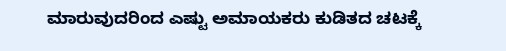ಮಾರುವುದರಿಂದ ಎಷ್ಟು ಅಮಾಯಕರು ಕುಡಿತದ ಚಟಕ್ಕೆ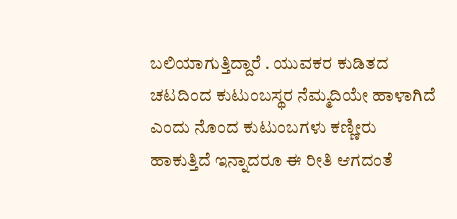ಬಲಿಯಾಗುತ್ತಿದ್ದಾರೆ . ಯುವಕರ ಕುಡಿತದ ಚಟದಿಂದ ಕುಟುಂಬಸ್ಥರ ನೆಮ್ಮದಿಯೇ ಹಾಳಾಗಿದೆ ಎಂದು ನೊಂದ ಕುಟುಂಬಗಳು ಕಣ್ಣೀರು ಹಾಕುತ್ತಿದೆ ಇನ್ನಾದರೂ ಈ ರೀತಿ ಆಗದಂತೆ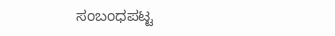ಸಂಬಂಧಪಟ್ಟ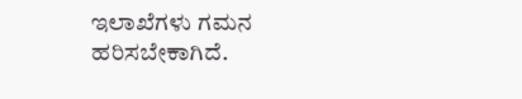ಇಲಾಖೆಗಳು ಗಮನ ಹರಿಸಬೇಕಾಗಿದೆ.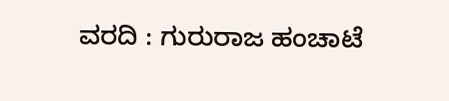ವರದಿ : ಗುರುರಾಜ ಹಂಚಾಟೆ